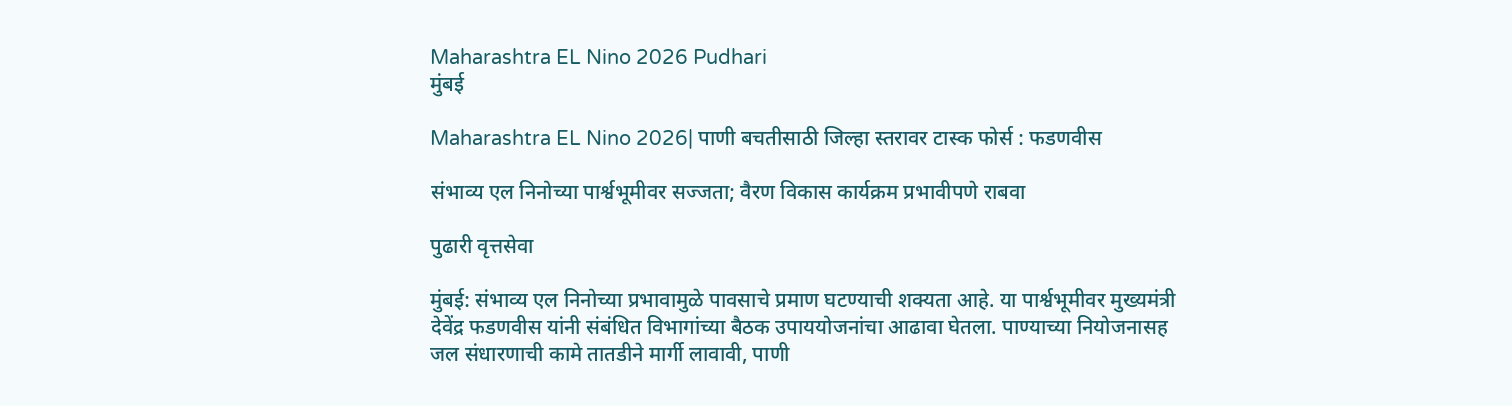Maharashtra EL Nino 2026 Pudhari
मुंबई

Maharashtra EL Nino 2026| पाणी बचतीसाठी जिल्हा स्तरावर टास्क फोर्स : फडणवीस

संभाव्य एल निनोच्या पार्श्वभूमीवर सज्जता; वैरण विकास कार्यक्रम प्रभावीपणे राबवा

पुढारी वृत्तसेवा

मुंबई: संभाव्य एल निनोच्या प्रभावामुळे पावसाचे प्रमाण घटण्याची शक्यता आहे. या पार्श्वभूमीवर मुख्यमंत्री देवेंद्र फडणवीस यांनी संबंधित विभागांच्या बैठक उपाययोजनांचा आढावा घेतला. पाण्याच्या नियोजनासह जल संधारणाची कामे तातडीने मार्गी लावावी, पाणी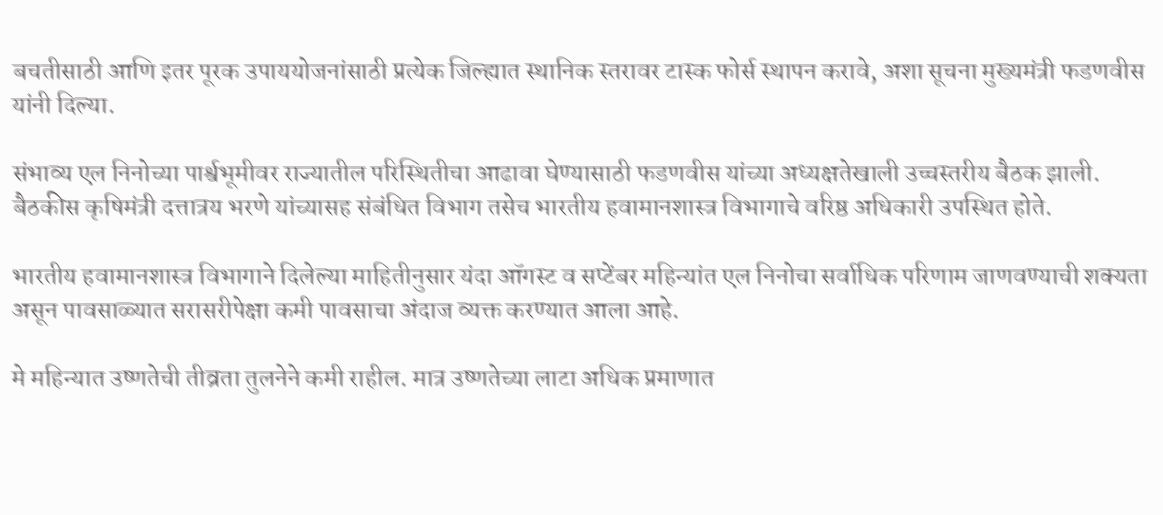बचतीसाठी आणि इतर पूरक उपाययोजनांसाठी प्रत्येक जिल्ह्यात स्थानिक स्तरावर टास्क फोर्स स्थापन करावे, अशा सूचना मुख्यमंत्री फडणवीस यांनी दिल्या.

संभाव्य एल निनोच्या पार्श्वभूमीवर राज्यातील परिस्थितीचा आढावा घेण्यासाठी फडणवीस यांच्या अध्यक्षतेखाली उच्चस्तरीय बैठक झाली. बैठकीस कृषिमंत्री दत्तात्रय भरणे यांच्यासह संबंधित विभाग तसेच भारतीय हवामानशास्त्र विभागाचे वरिष्ठ अधिकारी उपस्थित होते.

भारतीय हवामानशास्त्र विभागाने दिलेल्या माहितीनुसार यंदा ऑगस्ट व सप्टेंबर महिन्यांत एल निनोचा सर्वाधिक परिणाम जाणवण्याची शक्यता असून पावसाळ्यात सरासरीपेक्षा कमी पावसाचा अंदाज व्यक्त करण्यात आला आहे.

मे महिन्यात उष्णतेची तीव्रता तुलनेने कमी राहील. मात्र उष्णतेच्या लाटा अधिक प्रमाणात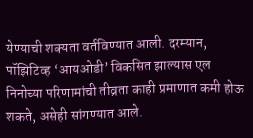येण्याची शक्यता वर्तविण्यात आली. दरम्यान, पॉझिटिव्ह ‌‘आयओडी‌’ विकसित झाल्यास एल निनोच्या परिणामांची तीव्रता काही प्रमाणात कमी होऊ शकते, असेही सांगण्यात आले.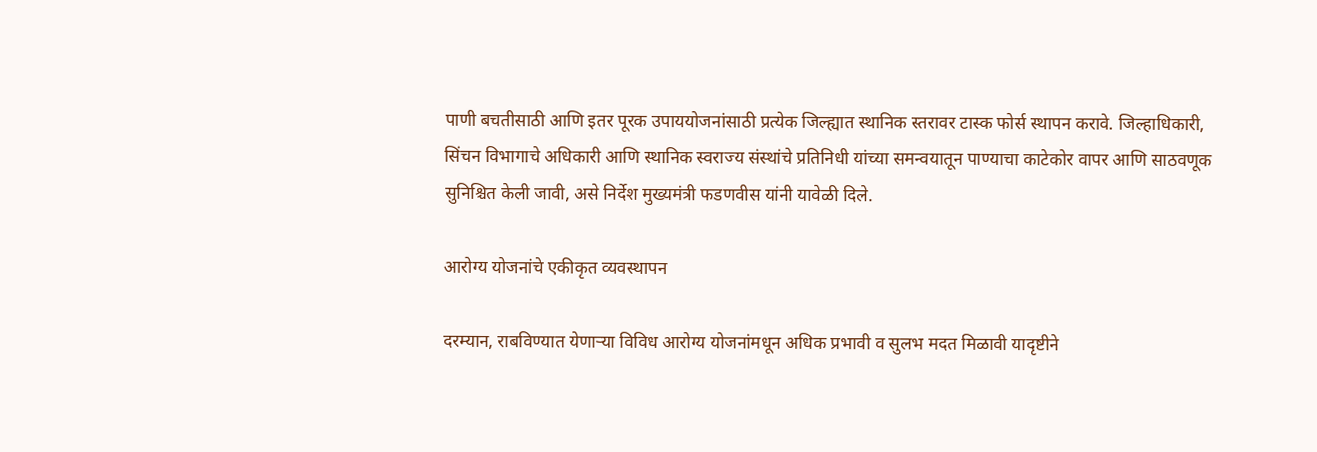पाणी बचतीसाठी आणि इतर पूरक उपाययोजनांसाठी प्रत्येक जिल्ह्यात स्थानिक स्तरावर टास्क फोर्स स्थापन करावे. जिल्हाधिकारी, सिंचन विभागाचे अधिकारी आणि स्थानिक स्वराज्य संस्थांचे प्रतिनिधी यांच्या समन्वयातून पाण्याचा काटेकोर वापर आणि साठवणूक सुनिश्चित केली जावी, असे निर्देश मुख्यमंत्री फडणवीस यांनी यावेळी दिले.

आरोग्य योजनांचे एकीकृत व्यवस्थापन

दरम्यान, राबविण्यात येणाऱ्या विविध आरोग्य योजनांमधून अधिक प्रभावी व सुलभ मदत मिळावी यादृष्टीने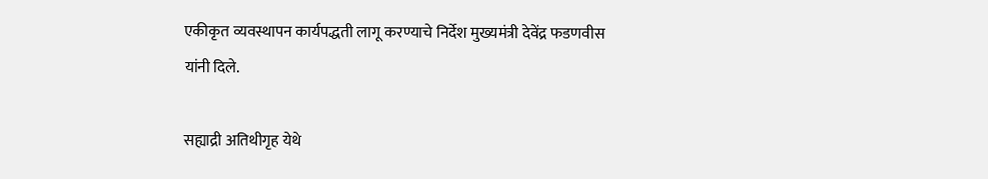एकीकृत व्यवस्थापन कार्यपद्धती लागू करण्याचे निर्देश मुख्यमंत्री देवेंद्र फडणवीस यांनी दिले.

सह्याद्री अतिथीगृह येथे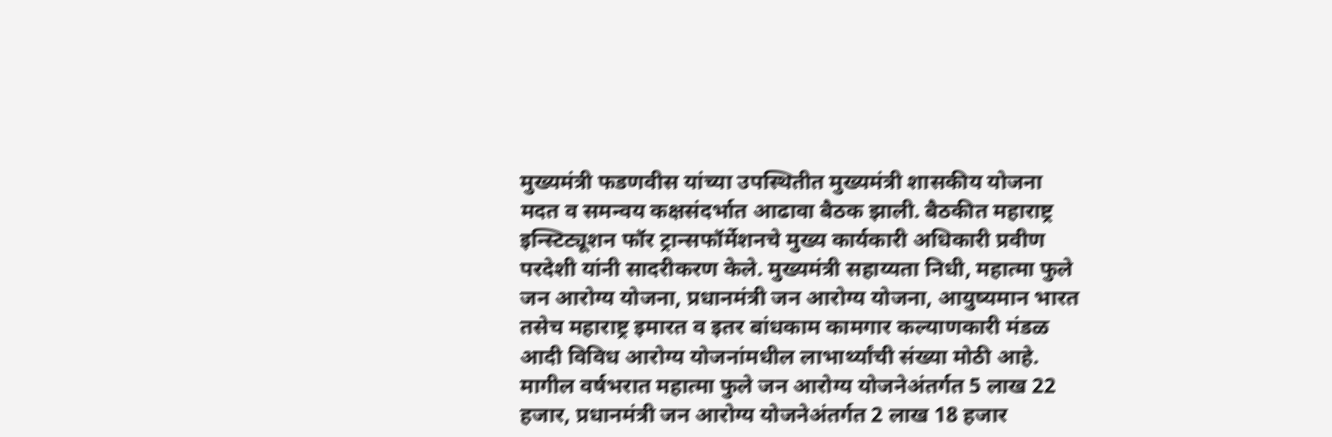मुख्यमंत्री फडणवीस यांच्या उपस्थितीत मुख्यमंत्री शासकीय योजना मदत व समन्वय कक्षसंदर्भात आढावा बैठक झाली. बैठकीत महाराष्ट्र इन्स्टिट्यूशन फॉर ट्रान्सफॉर्मेशनचे मुख्य कार्यकारी अधिकारी प्रवीण परदेशी यांनी सादरीकरण केले. मुख्यमंत्री सहाय्यता निधी, महात्मा फुले जन आरोग्य योजना, प्रधानमंत्री जन आरोग्य योजना, आयुष्यमान भारत तसेच महाराष्ट्र इमारत व इतर बांधकाम कामगार कल्याणकारी मंडळ आदी विविध आरोग्य योजनांमधील लाभार्थ्यांची संख्या मोठी आहे. मागील वर्षभरात महात्मा फुले जन आरोग्य योजनेअंतर्गत 5 लाख 22 हजार, प्रधानमंत्री जन आरोग्य योजनेअंतर्गत 2 लाख 18 हजार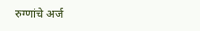रुग्णांचे अर्ज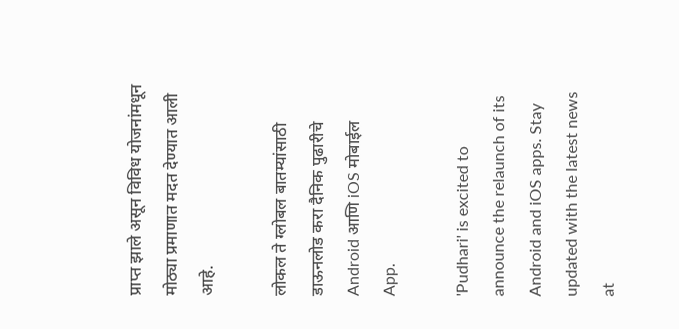प्राप्त झाले असून विविध योजनांमधून मोठ्या प्रमाणात मदत देण्यात आली आहे.

लोकल ते ग्लोबल बातम्यांसाठी डाऊनलोड करा दैनिक पुढारीचे Android आणि iOS मोबाईल App.

'Pudhari' is excited to announce the relaunch of its Android and iOS apps. Stay updated with the latest news at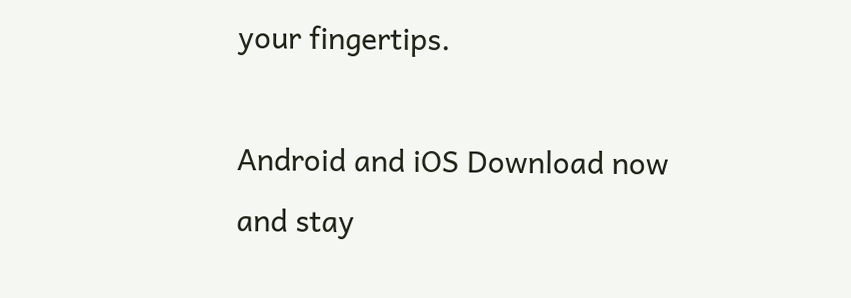your fingertips.

Android and iOS Download now and stay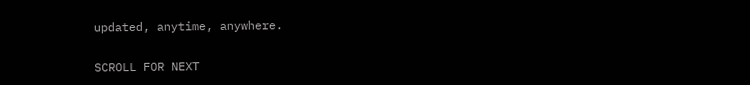updated, anytime, anywhere.

SCROLL FOR NEXT